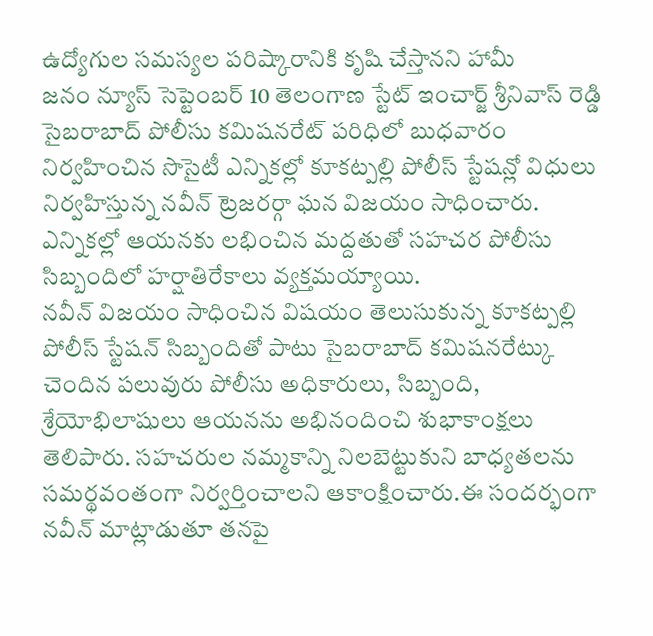ఉద్యోగుల సమస్యల పరిష్కారానికి కృషి చేస్తానని హామీ
జనం న్యూస్ సెప్టెంబర్ 10 తెలంగాణ స్టేట్ ఇంచార్జ్ శ్రీనివాస్ రెడ్డి సైబరాబాద్ పోలీసు కమిషనరేట్ పరిధిలో బుధవారం నిర్వహించిన సొసైటీ ఎన్నికల్లో కూకట్పల్లి పోలీస్ స్టేషన్లో విధులు నిర్వహిస్తున్న నవీన్ ట్రెజరర్గా ఘన విజయం సాధించారు. ఎన్నికల్లో ఆయనకు లభించిన మద్దతుతో సహచర పోలీసు సిబ్బందిలో హర్షాతిరేకాలు వ్యక్తమయ్యాయి.
నవీన్ విజయం సాధించిన విషయం తెలుసుకున్న కూకట్పల్లి పోలీస్ స్టేషన్ సిబ్బందితో పాటు సైబరాబాద్ కమిషనరేట్కు చెందిన పలువురు పోలీసు అధికారులు, సిబ్బంది, శ్రేయోభిలాషులు ఆయనను అభినందించి శుభాకాంక్షలు తెలిపారు. సహచరుల నమ్మకాన్ని నిలబెట్టుకుని బాధ్యతలను సమర్థవంతంగా నిర్వర్తించాలని ఆకాంక్షించారు.ఈ సందర్భంగా నవీన్ మాట్లాడుతూ తనపై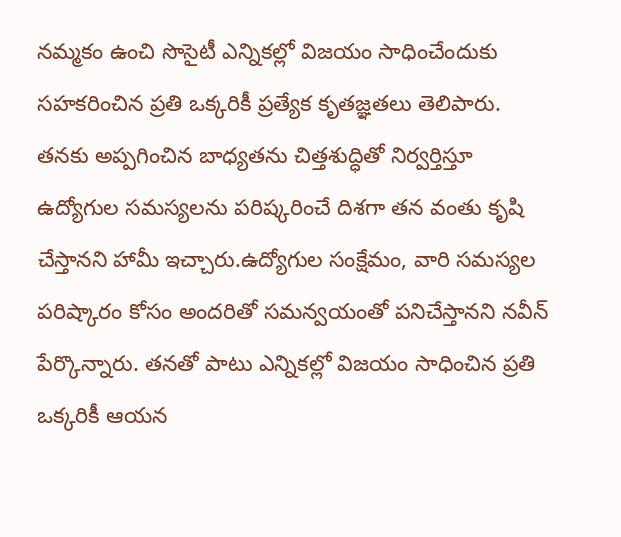నమ్మకం ఉంచి సొసైటీ ఎన్నికల్లో విజయం సాధించేందుకు సహకరించిన ప్రతి ఒక్కరికీ ప్రత్యేక కృతజ్ఞతలు తెలిపారు. తనకు అప్పగించిన బాధ్యతను చిత్తశుద్ధితో నిర్వర్తిస్తూ ఉద్యోగుల సమస్యలను పరిష్కరించే దిశగా తన వంతు కృషి చేస్తానని హామీ ఇచ్చారు.ఉద్యోగుల సంక్షేమం, వారి సమస్యల పరిష్కారం కోసం అందరితో సమన్వయంతో పనిచేస్తానని నవీన్ పేర్కొన్నారు. తనతో పాటు ఎన్నికల్లో విజయం సాధించిన ప్రతి ఒక్కరికీ ఆయన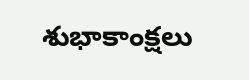శుభాకాంక్షలు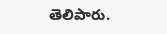తెలిపారు.